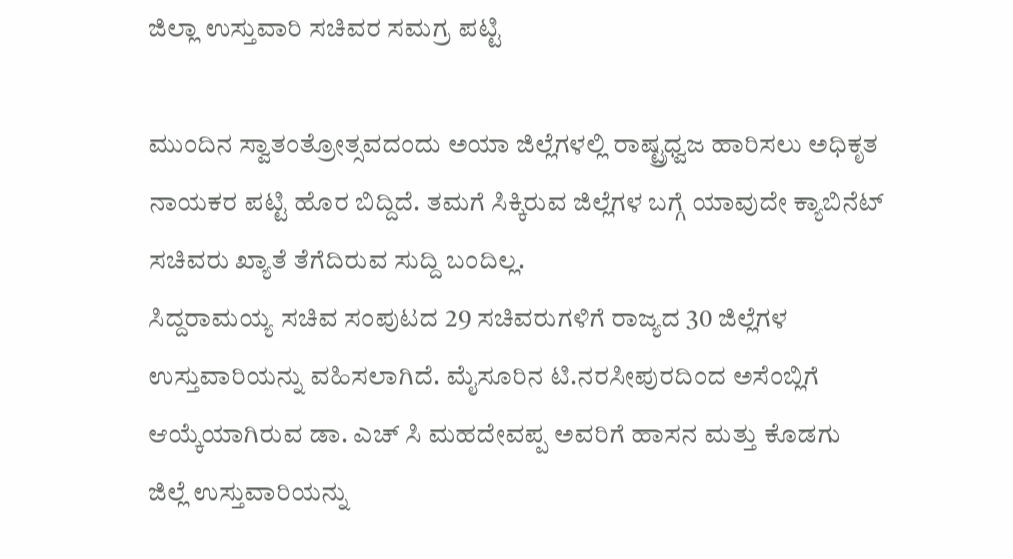ಜಿಲ್ಲಾ ಉಸ್ತುವಾರಿ ಸಚಿವರ ಸಮಗ್ರ ಪಟ್ಟಿ

ಮುಂದಿನ ಸ್ವಾತಂತ್ರೋತ್ಸವದಂದು ಅಯಾ ಜಿಲ್ಲೆಗಳಲ್ಲಿ ರಾಷ್ಟ್ರಧ್ವಜ ಹಾರಿಸಲು ಅಧಿಕೃತ ನಾಯಕರ ಪಟ್ಟಿ ಹೊರ ಬಿದ್ದಿದೆ. ತಮಗೆ ಸಿಕ್ಕಿರುವ ಜಿಲ್ಲೆಗಳ ಬಗ್ಗೆ ಯಾವುದೇ ಕ್ಯಾಬಿನೆಟ್ ಸಚಿವರು ಖ್ಯಾತೆ ತೆಗೆದಿರುವ ಸುದ್ದಿ ಬಂದಿಲ್ಲ.
ಸಿದ್ದರಾಮಯ್ಯ ಸಚಿವ ಸಂಪುಟದ 29 ಸಚಿವರುಗಳಿಗೆ ರಾಜ್ಯದ 30 ಜಿಲ್ಲೆಗಳ ಉಸ್ತುವಾರಿಯನ್ನು ವಹಿಸಲಾಗಿದೆ. ಮೈಸೂರಿನ ಟಿ.ನರಸೀಪುರದಿಂದ ಅಸೆಂಬ್ಲಿಗೆ ಆಯ್ಕೆಯಾಗಿರುವ ಡಾ. ಎಚ್ ಸಿ ಮಹದೇವಪ್ಪ ಅವರಿಗೆ ಹಾಸನ ಮತ್ತು ಕೊಡಗು ಜಿಲ್ಲೆ ಉಸ್ತುವಾರಿಯನ್ನು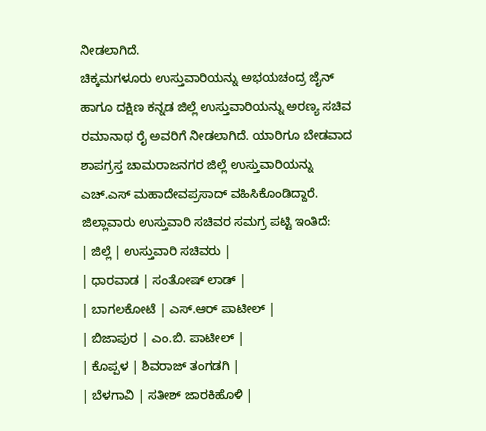ನೀಡಲಾಗಿದೆ.
ಚಿಕ್ಕಮಗಳೂರು ಉಸ್ತುವಾರಿಯನ್ನು ಅಭಯಚಂದ್ರ ಜೈನ್ ಹಾಗೂ ದಕ್ಷಿಣ ಕನ್ನಡ ಜಿಲ್ಲೆ ಉಸ್ತುವಾರಿಯನ್ನು ಅರಣ್ಯ ಸಚಿವ ರಮಾನಾಥ ರೈ ಅವರಿಗೆ ನೀಡಲಾಗಿದೆ. ಯಾರಿಗೂ ಬೇಡವಾದ ಶಾಪಗ್ರಸ್ತ ಚಾಮರಾಜನಗರ ಜಿಲ್ಲೆ ಉಸ್ತುವಾರಿಯನ್ನು ಎಚ್.ಎಸ್ ಮಹಾದೇವಪ್ರಸಾದ್ ವಹಿಸಿಕೊಂಡಿದ್ದಾರೆ.
ಜಿಲ್ಲಾವಾರು ಉಸ್ತುವಾರಿ ಸಚಿವರ ಸಮಗ್ರ ಪಟ್ಟಿ ಇಂತಿದೆ:
| ಜಿಲ್ಲೆ | ಉಸ್ತುವಾರಿ ಸಚಿವರು |
| ಧಾರವಾಡ | ಸಂತೋಷ್ ಲಾಡ್ |
| ಬಾಗಲಕೋಟೆ | ಎಸ್.ಆರ್ ಪಾಟೀಲ್ |
| ಬಿಜಾಪುರ | ಎಂ.ಬಿ. ಪಾಟೀಲ್ |
| ಕೊಪ್ಪಳ | ಶಿವರಾಜ್ ತಂಗಡಗಿ |
| ಬೆಳಗಾವಿ | ಸತೀಶ್ ಜಾರಕಿಹೊಳಿ |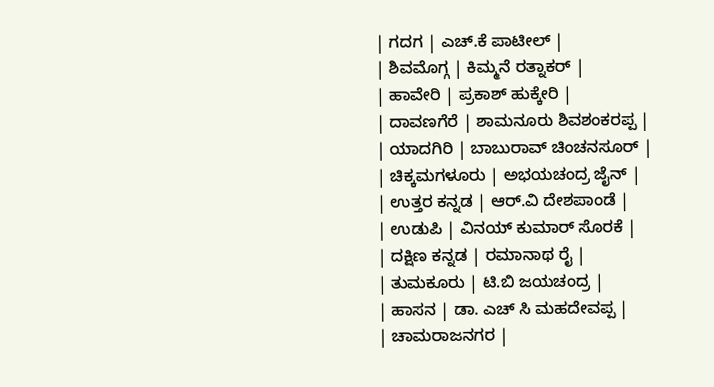| ಗದಗ | ಎಚ್.ಕೆ ಪಾಟೀಲ್ |
| ಶಿವಮೊಗ್ಗ | ಕಿಮ್ಮನೆ ರತ್ನಾಕರ್ |
| ಹಾವೇರಿ | ಪ್ರಕಾಶ್ ಹುಕ್ಕೇರಿ |
| ದಾವಣಗೆರೆ | ಶಾಮನೂರು ಶಿವಶಂಕರಪ್ಪ |
| ಯಾದಗಿರಿ | ಬಾಬುರಾವ್ ಚಿಂಚನಸೂರ್ |
| ಚಿಕ್ಕಮಗಳೂರು | ಅಭಯಚಂದ್ರ ಜೈನ್ |
| ಉತ್ತರ ಕನ್ನಡ | ಆರ್.ವಿ ದೇಶಪಾಂಡೆ |
| ಉಡುಪಿ | ವಿನಯ್ ಕುಮಾರ್ ಸೊರಕೆ |
| ದಕ್ಷಿಣ ಕನ್ನಡ | ರಮಾನಾಥ ರೈ |
| ತುಮಕೂರು | ಟಿ.ಬಿ ಜಯಚಂದ್ರ |
| ಹಾಸನ | ಡಾ. ಎಚ್ ಸಿ ಮಹದೇವಪ್ಪ |
| ಚಾಮರಾಜನಗರ |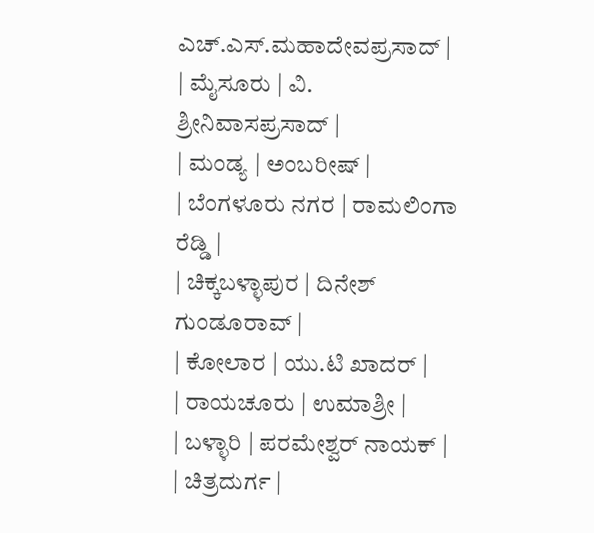ಎಚ್.ಎಸ್.ಮಹಾದೇವಪ್ರಸಾದ್ |
| ಮೈಸೂರು | ವಿ. ಶ್ರೀನಿವಾಸಪ್ರಸಾದ್ |
| ಮಂಡ್ಯ | ಅಂಬರೀಷ್ |
| ಬೆಂಗಳೂರು ನಗರ | ರಾಮಲಿಂಗಾ ರೆಡ್ಡಿ |
| ಚಿಕ್ಕಬಳ್ಳಾಪುರ | ದಿನೇಶ್ ಗುಂಡೂರಾವ್ |
| ಕೋಲಾರ | ಯು.ಟಿ ಖಾದರ್ |
| ರಾಯಚೂರು | ಉಮಾಶ್ರೀ |
| ಬಳ್ಳಾರಿ | ಪರಮೇಶ್ವರ್ ನಾಯಕ್ |
| ಚಿತ್ರದುರ್ಗ |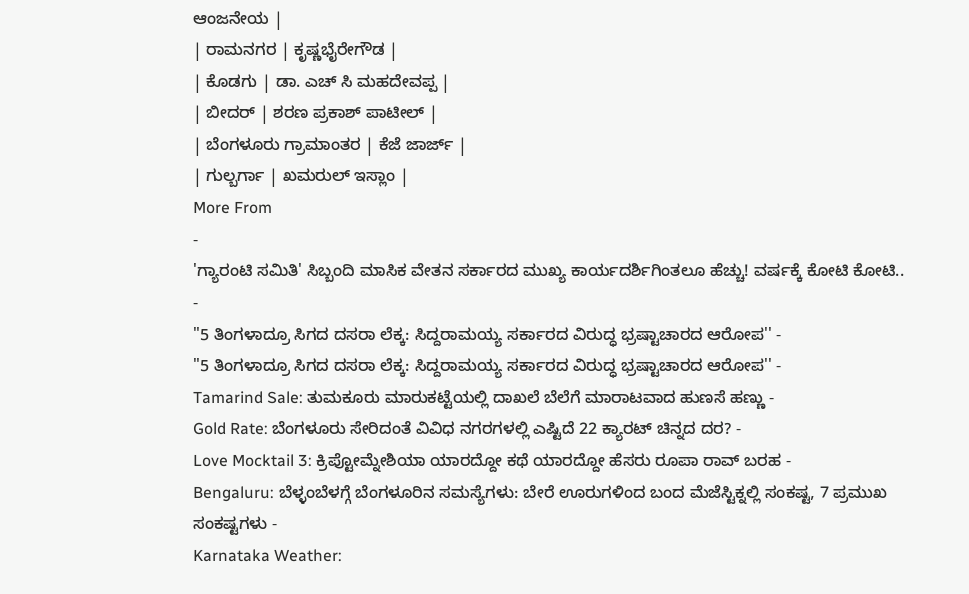ಆಂಜನೇಯ |
| ರಾಮನಗರ | ಕೃಷ್ಣಭೈರೇಗೌಡ |
| ಕೊಡಗು | ಡಾ. ಎಚ್ ಸಿ ಮಹದೇವಪ್ಪ |
| ಬೀದರ್ | ಶರಣ ಪ್ರಕಾಶ್ ಪಾಟೀಲ್ |
| ಬೆಂಗಳೂರು ಗ್ರಾಮಾಂತರ | ಕೆಜೆ ಜಾರ್ಜ್ |
| ಗುಲ್ಬರ್ಗಾ | ಖಮರುಲ್ ಇಸ್ಲಾಂ |
More From
-
'ಗ್ಯಾರಂಟಿ ಸಮಿತಿ' ಸಿಬ್ಬಂದಿ ಮಾಸಿಕ ವೇತನ ಸರ್ಕಾರದ ಮುಖ್ಯ ಕಾರ್ಯದರ್ಶಿಗಿಂತಲೂ ಹೆಚ್ಚು! ವರ್ಷಕ್ಕೆ ಕೋಟಿ ಕೋಟಿ.. -
"5 ತಿಂಗಳಾದ್ರೂ ಸಿಗದ ದಸರಾ ಲೆಕ್ಕ: ಸಿದ್ದರಾಮಯ್ಯ ಸರ್ಕಾರದ ವಿರುದ್ಧ ಭ್ರಷ್ಟಾಚಾರದ ಆರೋಪ'' -
"5 ತಿಂಗಳಾದ್ರೂ ಸಿಗದ ದಸರಾ ಲೆಕ್ಕ: ಸಿದ್ದರಾಮಯ್ಯ ಸರ್ಕಾರದ ವಿರುದ್ಧ ಭ್ರಷ್ಟಾಚಾರದ ಆರೋಪ'' -
Tamarind Sale: ತುಮಕೂರು ಮಾರುಕಟ್ಟೆಯಲ್ಲಿ ದಾಖಲೆ ಬೆಲೆಗೆ ಮಾರಾಟವಾದ ಹುಣಸೆ ಹಣ್ಣು -
Gold Rate: ಬೆಂಗಳೂರು ಸೇರಿದಂತೆ ವಿವಿಧ ನಗರಗಳಲ್ಲಿ ಎಷ್ಟಿದೆ 22 ಕ್ಯಾರಟ್ ಚಿನ್ನದ ದರ? -
Love Mocktail 3: ಕ್ರಿಪ್ಟೋಮ್ನೇಶಿಯಾ ಯಾರದ್ದೋ ಕಥೆ ಯಾರದ್ದೋ ಹೆಸರು ರೂಪಾ ರಾವ್ ಬರಹ -
Bengaluru: ಬೆಳ್ಳಂಬೆಳಗ್ಗೆ ಬೆಂಗಳೂರಿನ ಸಮಸ್ಯೆಗಳು: ಬೇರೆ ಊರುಗಳಿಂದ ಬಂದ ಮೆಜೆಸ್ಟಿಕ್ನಲ್ಲಿ ಸಂಕಷ್ಟ, 7 ಪ್ರಮುಖ ಸಂಕಷ್ಟಗಳು -
Karnataka Weather: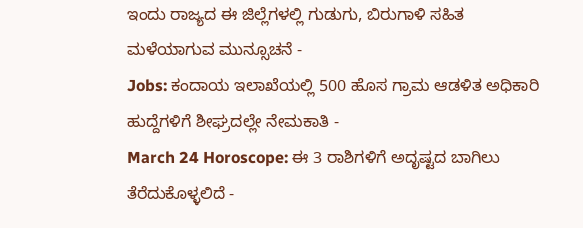ಇಂದು ರಾಜ್ಯದ ಈ ಜಿಲ್ಲೆಗಳಲ್ಲಿ ಗುಡುಗು, ಬಿರುಗಾಳಿ ಸಹಿತ ಮಳೆಯಾಗುವ ಮುನ್ಸೂಚನೆ -
Jobs: ಕಂದಾಯ ಇಲಾಖೆಯಲ್ಲಿ 500 ಹೊಸ ಗ್ರಾಮ ಆಡಳಿತ ಅಧಿಕಾರಿ ಹುದ್ದೆಗಳಿಗೆ ಶೀಘ್ರದಲ್ಲೇ ನೇಮಕಾತಿ -
March 24 Horoscope: ಈ 3 ರಾಶಿಗಳಿಗೆ ಅದೃಷ್ಟದ ಬಾಗಿಲು ತೆರೆದುಕೊಳ್ಳಲಿದೆ -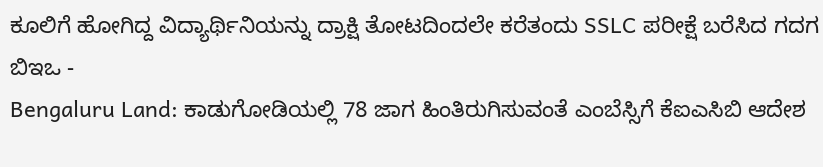ಕೂಲಿಗೆ ಹೋಗಿದ್ದ ವಿದ್ಯಾರ್ಥಿನಿಯನ್ನು ದ್ರಾಕ್ಷಿ ತೋಟದಿಂದಲೇ ಕರೆತಂದು SSLC ಪರೀಕ್ಷೆ ಬರೆಸಿದ ಗದಗ ಬಿಇಒ -
Bengaluru Land: ಕಾಡುಗೋಡಿಯಲ್ಲಿ 78 ಜಾಗ ಹಿಂತಿರುಗಿಸುವಂತೆ ಎಂಬೆಸ್ಸಿಗೆ ಕೆಐಎಸಿಬಿ ಆದೇಶ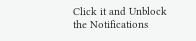Click it and Unblock the Notifications